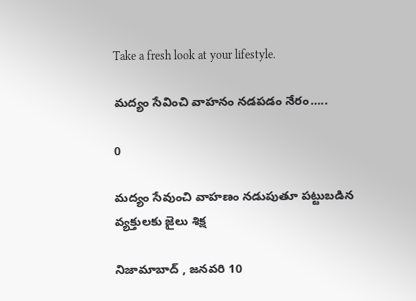Take a fresh look at your lifestyle.

మద్యం సేవించి వాహనం నడపడం నేరం…..

0

మద్యం సేవుంచి వాహణం నడుపుతూ పట్టుబడిన వ్యక్తులకు జైలు శిక్ష

నిజామాబాద్ , జనవరి 10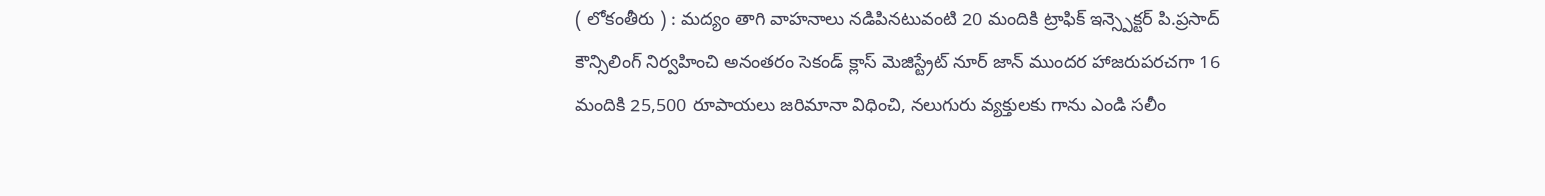( లోకంతీరు ) : మద్యం తాగి వాహనాలు నడిపినటువంటి 20 మందికి ట్రాఫిక్ ఇన్స్పెక్టర్ పి.ప్రసాద్ కౌన్సిలింగ్ నిర్వహించి అనంతరం సెకండ్ క్లాస్ మెజిస్ట్రేట్ నూర్ జాన్ ముందర హాజరుపరచగా 16 మందికి 25,500 రూపాయలు జరిమానా విధించి, నలుగురు వ్యక్తులకు గాను ఎండి సలీం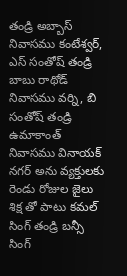తండ్రి అబ్బాస్ నివాసము కంటేశ్వర్, ఎస్ సంతోష్ తండ్రి బాబు రాథోడ్ నివాసము వర్ని, బి సంతోష్ తండ్రి ఉమాకాంత్ నివాసము వినాయక్ నగర్ అను వ్యక్తులకు రెండు రోజుల జైలు శిక్ష తో పాటు కమల్ సింగ్ తండ్రి బన్సీ సింగ్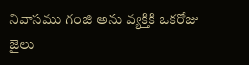నివాసము గంజి అను వ్యక్తికి ఒకరోజు జైలు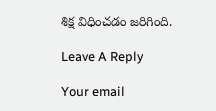శిక్ష విధించడం జరిగింది.

Leave A Reply

Your email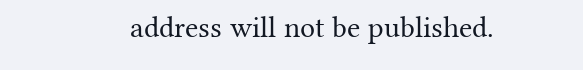address will not be published.